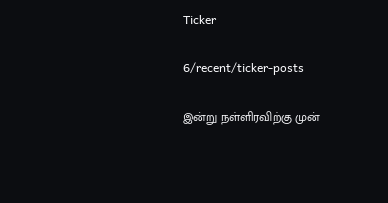Ticker

6/recent/ticker-posts

இன்று நள்ளிரவிற்கு முன்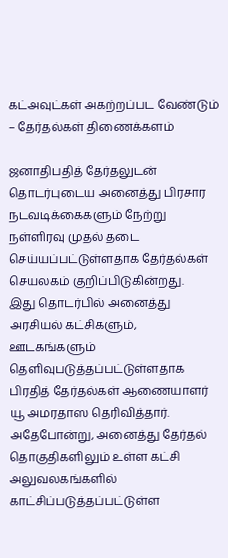கட்அவுட்கள் அகற்றப்பட வேண்டும் – தேர்தல்கள் திணைக்களம்

ஜனாதிபதித் தேர்தலுடன் தொடர்புடைய அனைத்து பிரசார நடவடிக்கைகளும் நேற்று நள்ளிரவு முதல் தடை செய்யப்பட்டுள்ளதாக தேர்தல்கள் செயலகம் குறிப்பிடுகின்றது.
இது தொடர்பில் அனைத்து அரசியல் கட்சிகளும், ஊடகங்களும் தெளிவுபடுத்தப்பட்டுள்ளதாக பிரதித் தேர்தல்கள் ஆணையாளர் யூ அமரதாஸ தெரிவித்தார்.
அதேபோன்று, அனைத்து தேர்தல் தொகுதிகளிலும் உள்ள கட்சி அலுவலகங்களில் காட்சிப்படுத்தப்பட்டுள்ள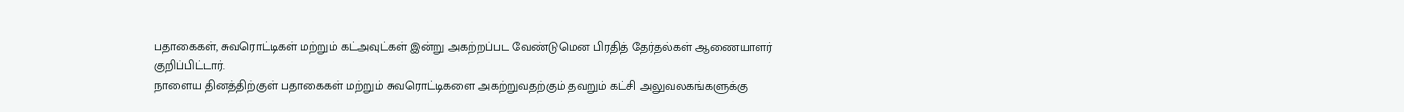பதாகைகள், சுவரொட்டிகள் மற்றும் கட்அவுட்கள் இன்று அகற்றப்பட வேண்டுமென பிரதித் தேர்தல்கள் ஆணையாளர் குறிப்பிட்டார்.
நாளைய தினத்திற்குள் பதாகைகள் மற்றும் சுவரொட்டிகளை அகற்றுவதற்கும் தவறும் கட்சி அலுவலகங்களுக்கு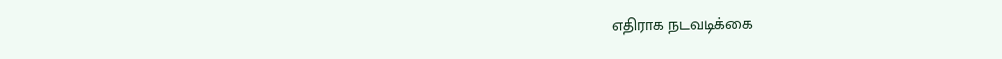எதிராக நடவடிக்கை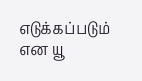எடுக்கப்படும் என யூ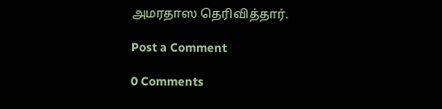அமரதாஸ தெரிவித்தார்.

Post a Comment

0 Comments